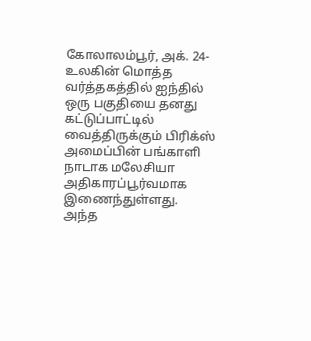கோலாலம்பூர், அக். 24- உலகின் மொத்த வர்த்தகத்தில் ஐந்தில் ஒரு பகுதியை தனது கட்டுப்பாட்டில் வைத்திருக்கும் பிரிக்ஸ் அமைப்பின் பங்காளி நாடாக மலேசியா அதிகாரப்பூர்வமாக இணைந்துள்ளது.
அந்த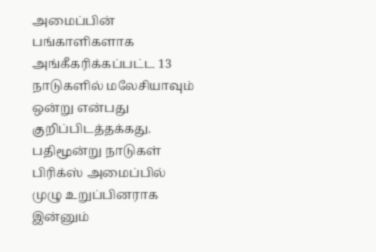அமைப்பின் பங்காளிகளாக அங்கீகரிக்கப்பட்ட 13 நாடுகளில் மலேசியாவும் ஒன்று என்பது குறிப்பிடத்தக்கது.
பதிமூன்று நாடுகள் பிரிக்ஸ் அமைப்பில் முழு உறுப்பினராக இன்னும்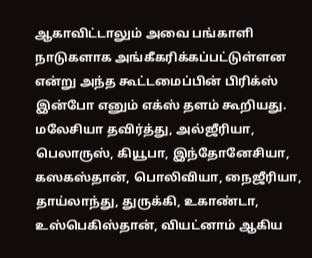ஆகாவிட்டாலும் அவை பங்காளி நாடுகளாக அங்கீகரிக்கப்பட்டுள்ளன என்று அந்த கூட்டமைப்பின் பிரிக்ஸ் இன்போ எனும் எக்ஸ் தளம் கூறியது.
மலேசியா தவிர்த்து, அல்ஜீரியா, பெலாருஸ், கியூபா, இந்தோனேசியா, கஸகஸ்தான், பொலிவியா, நைஜீரியா, தாய்லாந்து, துருக்கி, உகாண்டா, உஸ்பெகிஸ்தான், வியட்னாம் ஆகிய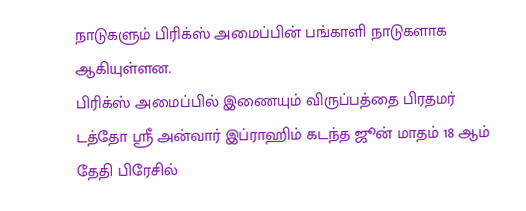நாடுகளும் பிரிக்ஸ் அமைப்பின் பங்காளி நாடுகளாக ஆகியுள்ளன.
பிரிக்ஸ் அமைப்பில் இணையும் விருப்பத்தை பிரதமர் டத்தோ ஸ்ரீ அன்வார் இப்ராஹிம் கடந்த ஜூன் மாதம் 18 ஆம் தேதி பிரேசில்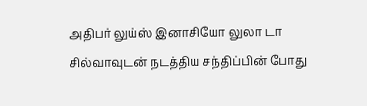அதிபர் லுய்ஸ் இனாசியோ லுலா டா சில்வாவுடன் நடத்திய சந்திப்பின் போது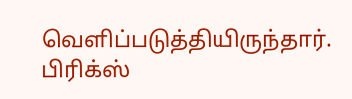வெளிப்படுத்தியிருந்தார்.
பிரிக்ஸ்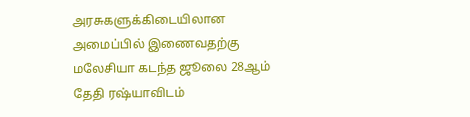அரசுகளுக்கிடையிலான அமைப்பில் இணைவதற்கு மலேசியா கடந்த ஜூலை 28ஆம் தேதி ரஷ்யாவிடம்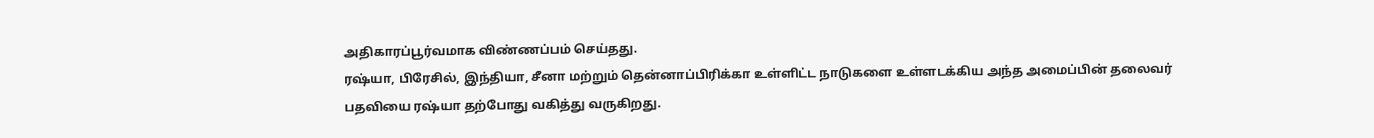அதிகாரப்பூர்வமாக விண்ணப்பம் செய்தது.
ரஷ்யா, பிரேசில், இந்தியா, சீனா மற்றும் தென்னாப்பிரிக்கா உள்ளிட்ட நாடுகளை உள்ளடக்கிய அந்த அமைப்பின் தலைவர் பதவியை ரஷ்யா தற்போது வகித்து வருகிறது.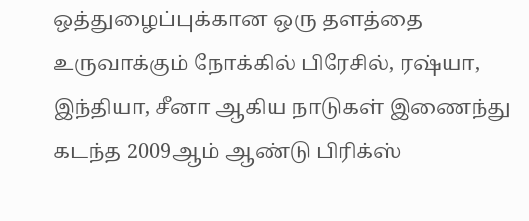ஒத்துழைப்புக்கான ஒரு தளத்தை உருவாக்கும் நோக்கில் பிரேசில், ரஷ்யா, இந்தியா, சீனா ஆகிய நாடுகள் இணைந்து கடந்த 2009ஆம் ஆண்டு பிரிக்ஸ்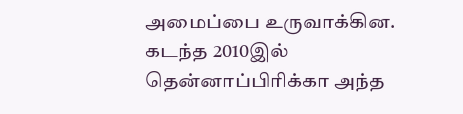அமைப்பை உருவாக்கின. கடந்த 2010இல் தென்னாப்பிரிக்கா அந்த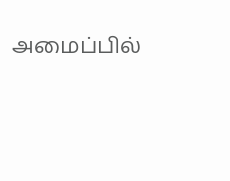அமைப்பில்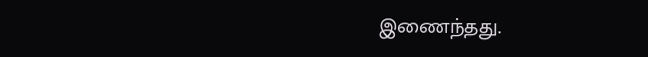இணைந்தது.